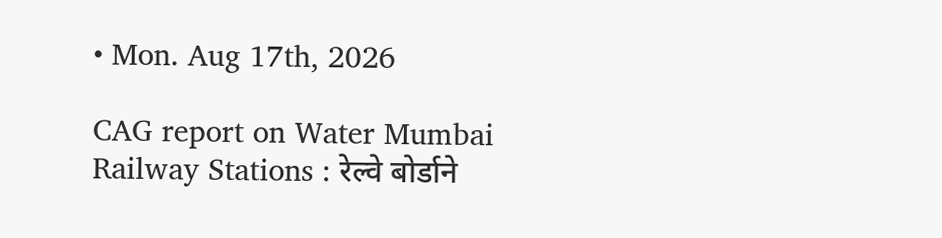• Mon. Aug 17th, 2026

CAG report on Water Mumbai Railway Stations : रेल्वे बोर्डाने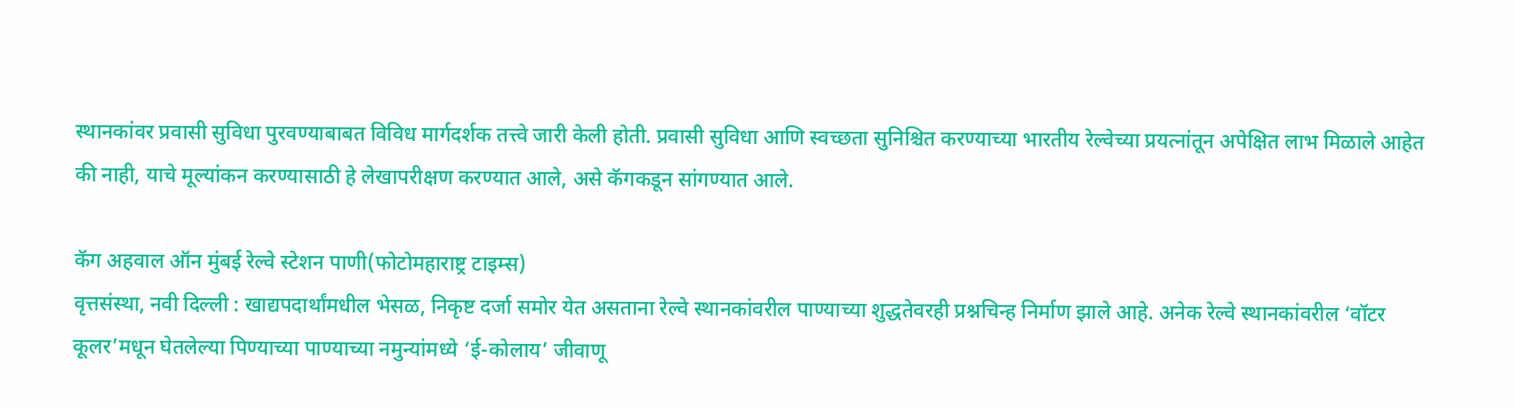स्थानकांवर प्रवासी सुविधा पुरवण्याबाबत विविध मार्गदर्शक तत्त्वे जारी केली होती. प्रवासी सुविधा आणि स्वच्छता सुनिश्चित करण्याच्या भारतीय रेल्वेच्या प्रयत्नांतून अपेक्षित लाभ मिळाले आहेत की नाही, याचे मूल्यांकन करण्यासाठी हे लेखापरीक्षण करण्यात आले, असे कॅगकडून सांगण्यात आले.

कॅग अहवाल ऑन मुंबई रेल्वे स्टेशन पाणी(फोटोमहाराष्ट्र टाइम्स)
वृत्तसंस्था, नवी दिल्ली : खाद्यपदार्थांमधील भेसळ, निकृष्ट दर्जा समोर येत असताना रेल्वे स्थानकांवरील पाण्याच्या शुद्धतेवरही प्रश्नचिन्ह निर्माण झाले आहे. अनेक रेल्वे स्थानकांवरील ‘वॉटर कूलर’मधून घेतलेल्या पिण्याच्या पाण्याच्या नमुन्यांमध्ये ‘ई-कोलाय’ जीवाणू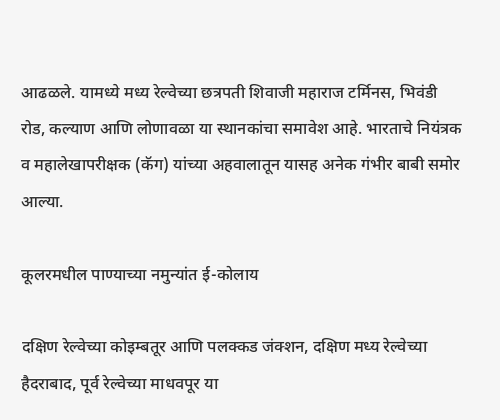आढळले. यामध्ये मध्य रेल्वेच्या छत्रपती शिवाजी महाराज टर्मिनस, भिवंडी रोड, कल्याण आणि लोणावळा या स्थानकांचा समावेश आहे. भारताचे नियंत्रक व महालेखापरीक्षक (कॅग) यांच्या अहवालातून यासह अनेक गंभीर बाबी समोर आल्या.

कूलरमधील पाण्याच्या नमुन्यांत ई-कोलाय

दक्षिण रेल्वेच्या कोइम्बतूर आणि पलक्कड जंक्शन, दक्षिण मध्य रेल्वेच्या हैदराबाद, पूर्व रेल्वेच्या माधवपूर या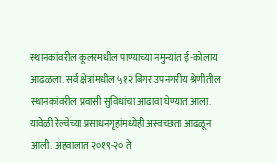स्थानकांवरील कूलरमधील पाण्याच्या नमुन्यांत ई-कोलाय आढळला. सर्व क्षेत्रांमधील ५१२ बिगर उपनगरीय श्रेणीतील स्थानकांवरील प्रवासी सुविधांचा आढावा घेण्यात आला. यावेळी रेल्वेच्या प्रसाधनगृहांमध्येही अस्वच्छता आढळून आली. अहवालात २०१९-२० ते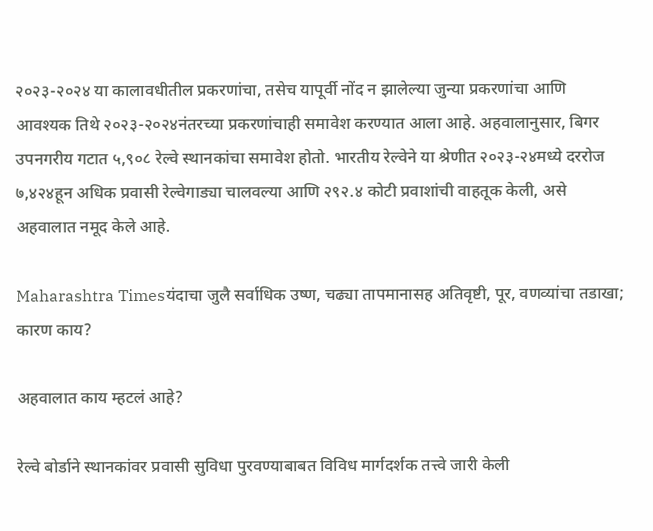२०२३-२०२४ या कालावधीतील प्रकरणांचा, तसेच यापूर्वी नोंद न झालेल्या जुन्या प्रकरणांचा आणि आवश्यक तिथे २०२३-२०२४नंतरच्या प्रकरणांचाही समावेश करण्यात आला आहे. अहवालानुसार, बिगर उपनगरीय गटात ५,९०८ रेल्वे स्थानकांचा समावेश होतो. भारतीय रेल्वेने या श्रेणीत २०२३-२४मध्ये दररोज ७,४२४हून अधिक प्रवासी रेल्वेगाड्या चालवल्या आणि २९२.४ कोटी प्रवाशांची वाहतूक केली, असे अहवालात नमूद केले आहे.

Maharashtra Timesयंदाचा जुलै सर्वाधिक उष्ण, चढ्या तापमानासह अतिवृष्टी, पूर, वणव्यांचा तडाखा; कारण काय?

अहवालात काय म्हटलं आहे?

रेल्वे बोर्डाने स्थानकांवर प्रवासी सुविधा पुरवण्याबाबत विविध मार्गदर्शक तत्त्वे जारी केली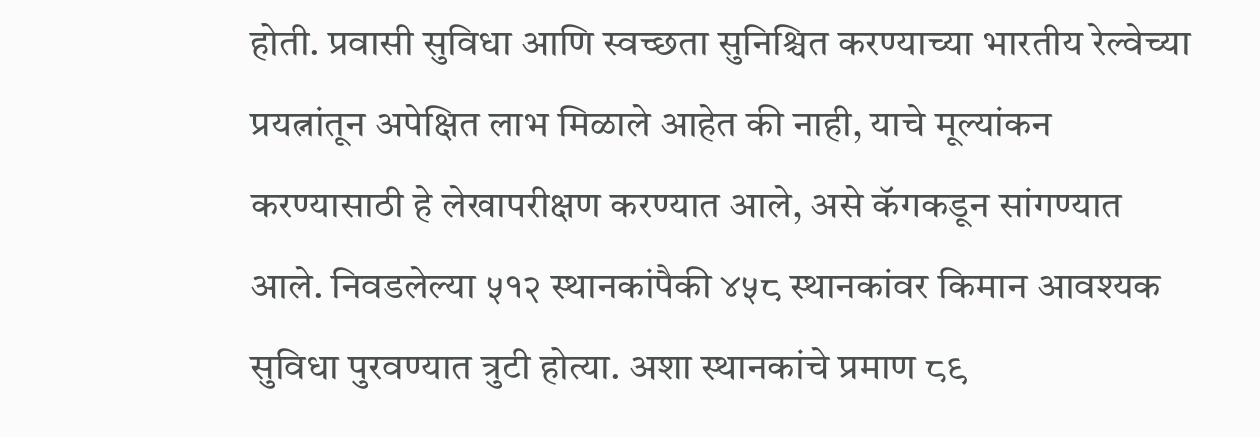होती. प्रवासी सुविधा आणि स्वच्छता सुनिश्चित करण्याच्या भारतीय रेल्वेच्या प्रयत्नांतून अपेक्षित लाभ मिळाले आहेत की नाही, याचे मूल्यांकन करण्यासाठी हे लेखापरीक्षण करण्यात आले, असे कॅगकडून सांगण्यात आले. निवडलेल्या ५१२ स्थानकांपैकी ४५८ स्थानकांवर किमान आवश्यक सुविधा पुरवण्यात त्रुटी होत्या. अशा स्थानकांचे प्रमाण ८९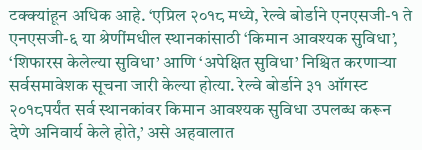टक्क्यांहून अधिक आहे. ‘एप्रिल २०१८ मध्ये, रेल्वे बोर्डाने एनएसजी-१ ते एनएसजी-६ या श्रेणींमधील स्थानकांसाठी ‘किमान आवश्यक सुविधा’, ‘शिफारस केलेल्या सुविधा’ आणि ‘अपेक्षित सुविधा’ निश्चित करणाऱ्या सर्वसमावेशक सूचना जारी केल्या होत्या. रेल्वे बोर्डाने ३१ ऑगस्ट २०१८पर्यंत सर्व स्थानकांवर किमान आवश्यक सुविधा उपलब्ध करून देणे अनिवार्य केले होते,’ असे अहवालात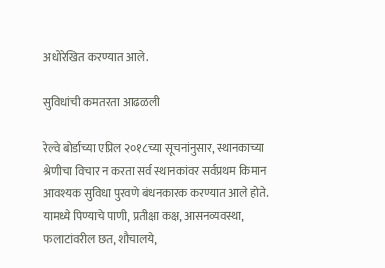अधोरेखित करण्यात आले.

सुविधांची कमतरता आढळली

रेल्वे बोर्डाच्या एप्रिल २०१८च्या सूचनांनुसार, स्थानकाच्या श्रेणीचा विचार न करता सर्व स्थानकांवर सर्वप्रथम किमान आवश्यक सुविधा पुरवणे बंधनकारक करण्यात आले होते. यामध्ये पिण्याचे पाणी, प्रतीक्षा कक्ष, आसनव्यवस्था, फलाटांवरील छत, शौचालये,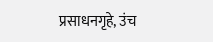प्रसाधनगृहे, उंच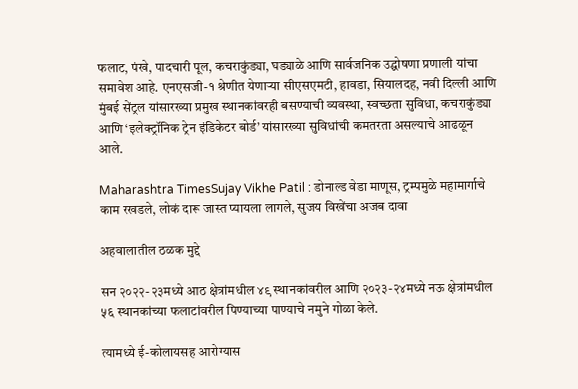फलाट, पंखे, पादचारी पूल, कचराकुंड्या, घड्याळे आणि सार्वजनिक उद्घोषणा प्रणाली यांचा समावेश आहे. एनएसजी-१ श्रेणीत येणाऱ्या सीएसएमटी, हावडा, सियालदह, नवी दिल्ली आणि मुंबई सेंट्रल यांसारख्या प्रमुख स्थानकांवरही बसण्याची व्यवस्था, स्वच्छता सुविधा, कचराकुंड्या आणि ‘इलेक्ट्रॉनिक ट्रेन इंडिकेटर बोर्ड’ यांसारख्या सुविधांची कमतरता असल्याचे आढळून आले.

Maharashtra TimesSujay Vikhe Patil : डोनाल्ड वेडा माणूस, ट्रम्पमुळे महामार्गाचे काम रखडले, लोकं दारू जास्त प्यायला लागले, सुजय विखेंचा अजब दावा

अहवालातील ठळक मुद्दे

सन २०२२-२३मध्ये आठ क्षेत्रांमधील ४९ स्थानकांवरील आणि २०२३-२४मध्ये नऊ क्षेत्रांमधील ५६ स्थानकांच्या फलाटांवरील पिण्याच्या पाण्याचे नमुने गोळा केले.

त्यामध्ये ई-कोलायसह आरोग्यास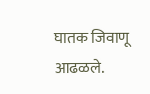घातक जिवाणू आढळले.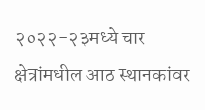२०२२-२३मध्ये चार क्षेत्रांमधील आठ स्थानकांवर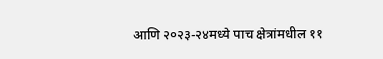आणि २०२३-२४मध्ये पाच क्षेत्रांमधील ११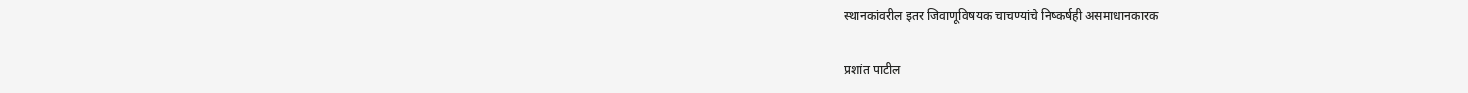स्थानकांवरील इतर जिवाणूविषयक चाचण्यांचे निष्कर्षही असमाधानकारक

प्रशांत पाटील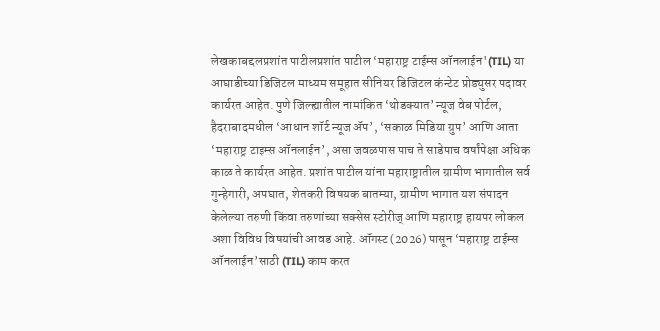लेखकाबद्दलप्रशांत पाटीलप्रशांत पाटील ‘महाराष्ट्र टाईम्स ऑनलाईन'(TIL) या आघाडीच्या डिजिटल माध्यम समूहात सीनियर डिजिटल कंन्टेट प्रोड्युसर पदावर कार्यरत आहेत. पुणे जिल्ह्यातील नामांकित ‘थोडक्यात’ न्यूज वेब पोर्टल, हैदराबादमधील ‘आधान शॉर्ट न्यूज ॲप’, ‘सकाळ मिडिया ग्रुप’ आणि आता ‘महाराष्ट्र टाइम्स ऑनलाईन’, असा जवळपास पाच ते साडेपाच वर्षांपेक्षा अधिक काळ ते कार्यरत आहेत. प्रशांत पाटील यांना महाराष्ट्रातील ग्रामीण भागातील सर्व गुन्हेगारी, अपघात, शेतकरी विषयक बातम्या, ग्रामीण भागात यश संपादन केलेल्या तरुणी किंवा तरुणांच्या सक्सेस स्टोरीज् आणि महाराष्ट्र हायपर लोकल अशा विविध विषयांची आवड आहे. ऑगस्ट (2026) पासून ‘महाराष्ट्र टाईम्स ऑनलाईन’साठी (TIL) काम करत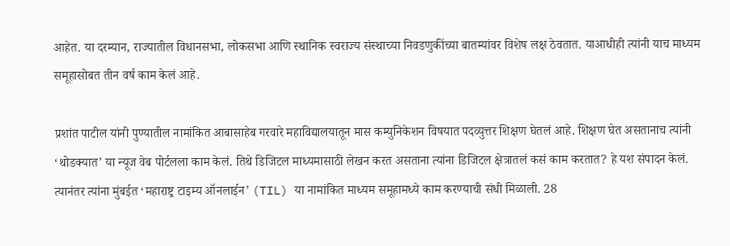आहेत. या दरम्यान, राज्यातील विधानसभा, लोकसभा आणि स्थानिक स्वराज्य संस्थाच्या निवडणुकींच्या बातम्यांवर विशेष लक्ष ठेवतात. याआधीही त्यांनी याच माध्यम समूहासोबत तीन वर्ष काम केलं आहे.

प्रशांत पाटील यांनी पुण्यातील नामांकित आबासाहेब गरवारे महाविद्यालयातून मास कम्युनिकेशन विषयात पदव्युत्तर शिक्षण घेतलं आहे. शिक्षण घेत असतानाच त्यांनी ‘थोडक्यात’ या न्यूज वेब पोर्टलला काम केलं. तिथे डिजिटल माध्यमासाठी लेखन करत असताना त्यांना डिजिटल क्षेत्रातलं कसं काम करतात? हे यश संपादन केलं. त्यानंतर त्यांना मुंबईत ‘महाराष्ट्र टाइम्य ऑनलाईन’ (TIL) या नामांकित माध्यम समूहामध्ये काम करण्याची संधी मिळाली. 28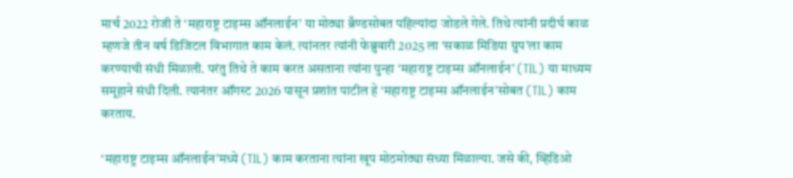मार्च 2022 रोजी ते ‘महाराष्ट्र टाइम्स ऑनलाईन’ या मोठ्या ब्रँण्डसोबत पहिल्यांदा जोडले गेले. तिथे त्यांनी प्रदीर्घ काळ म्हणजे तीन वर्ष डिजिटल विभागात काम केलं. त्यांनतर त्यांनी फेब्रुवारी 2025 ला ‘सकाळ मिडिया ग्रुप’ला काम करण्याची संधी मिळाली. परंतु तिथे ते काम करत असताना त्यांना पुन्हा ‘महाराष्ट्र टाइम्स ऑनलाईन’ (TIL) या माध्यम समूहाने संधी दिली. त्यानंतर ऑगस्ट 2026 पासून प्रशांत पाटील हे ‘महाराष्ट्र टाइम्स ऑनलाईन’सोबत (TIL) काम करताय.

‘महाराष्ट्र टाइम्स ऑनलाईन’मध्ये (TIL) काम करताना त्यांना खूप मोठमोठ्या संध्या मिळाल्या. जसे की, व्हिडिओ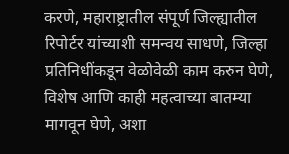करणे, महाराष्ट्रातील संपूर्ण जिल्ह्यातील रिपोर्टर यांच्याशी समन्वय साधणे, जिल्हा प्रतिनिधींकडून वेळोवेळी काम करुन घेणे, विशेष आणि काही महत्वाच्या बातम्या मागवून घेणे, अशा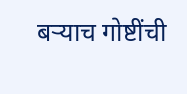बऱ्याच गोष्टींची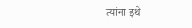त्यांना इथे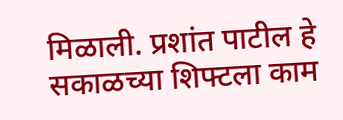मिळाली. प्रशांत पाटील हे सकाळच्या शिफ्टला काम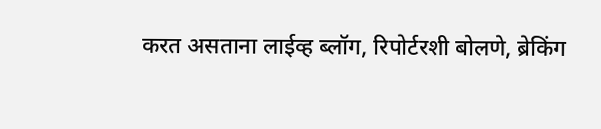करत असताना लाईव्ह ब्लॉग, रिपोर्टरशी बोलणे, ब्रेकिंग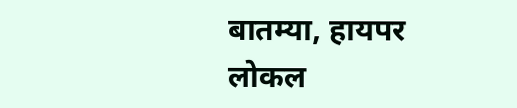बातम्या, हायपर लोकल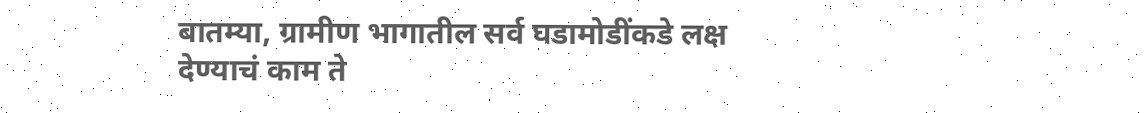बातम्या, ग्रामीण भागातील सर्व घडामोडींकडे लक्ष देण्याचं काम ते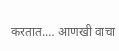करतात.… आणखी वाचा